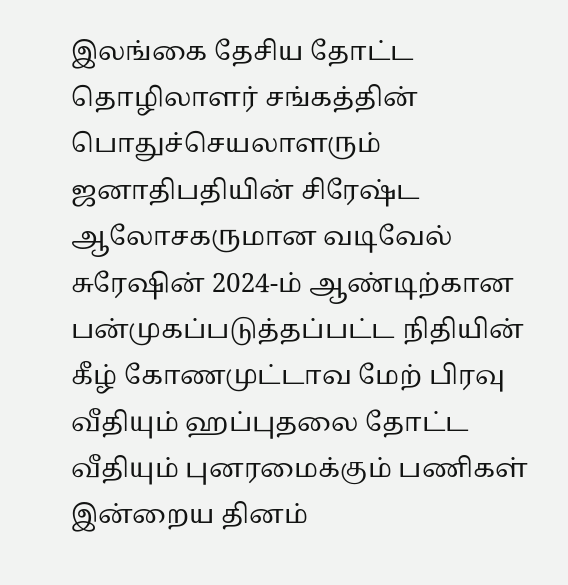இலங்கை தேசிய தோட்ட தொழிலாளர் சங்கத்தின் பொதுச்செயலாளரும் ஜனாதிபதியின் சிரேஷ்ட ஆலோசகருமான வடிவேல் சுரேஷின் 2024-ம் ஆண்டிற்கான பன்முகப்படுத்தப்பட்ட நிதியின் கீழ் கோணமுட்டாவ மேற் பிரவு வீதியும் ஹப்புதலை தோட்ட வீதியும் புனரமைக்கும் பணிகள் இன்றைய தினம்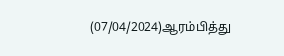(07/04/2024)ஆரம்பித்து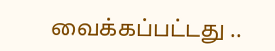வைக்கப்பட்டது ..